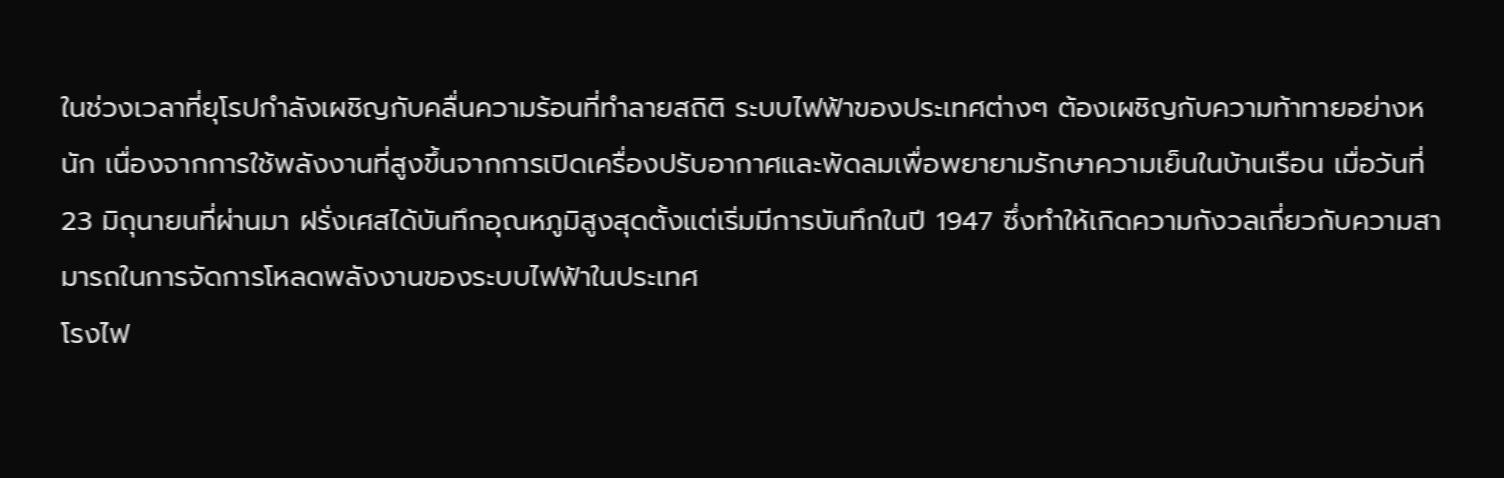ในช่วงเวลาที่ยุโรปกำลังเผชิญกับคลื่นความร้อนที่ทำลายสถิติ ระบบไฟฟ้าของประเทศต่างๆ ต้องเผชิญกับความท้าทายอย่างหนัก เนื่องจากการใช้พลังงานที่สูงขึ้นจากการเปิดเครื่องปรับอากาศและพัดลมเพื่อพยายามรักษาความเย็นในบ้านเรือน เมื่อวันที่ 23 มิถุนายนที่ผ่านมา ฝรั่งเศสได้บันทึกอุณหภูมิสูงสุดตั้งแต่เริ่มมีการบันทึกในปี 1947 ซึ่งทำให้เกิดความกังวลเกี่ยวกับความสามารถในการจัดการโหลดพลังงานของระบบไฟฟ้าในประเทศ
โรงไฟ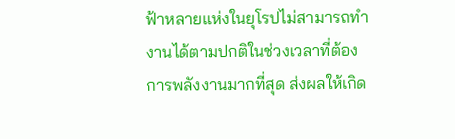ฟ้าหลายแห่งในยุโรปไม่สามารถทำงานได้ตามปกติในช่วงเวลาที่ต้องการพลังงานมากที่สุด ส่งผลให้เกิด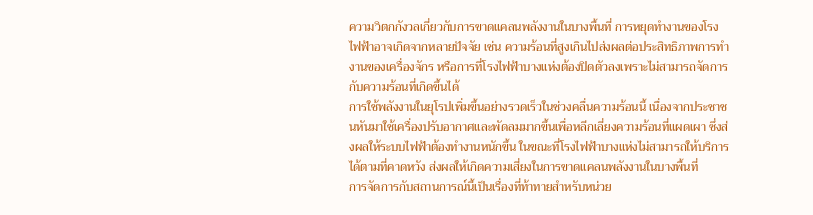ความวิตกกังวลเกี่ยวกับการขาดแคลนพลังงานในบางพื้นที่ การหยุดทำงานของโรงไฟฟ้าอาจเกิดจากหลายปัจจัย เช่น ความร้อนที่สูงเกินไปส่งผลต่อประสิทธิภาพการทำงานของเครื่องจักร หรือการที่โรงไฟฟ้าบางแห่งต้องปิดตัวลงเพราะไม่สามารถจัดการกับความร้อนที่เกิดขึ้นได้
การใช้พลังงานในยุโรปเพิ่มขึ้นอย่างรวดเร็วในช่วงคลื่นความร้อนนี้ เนื่องจากประชาชนหันมาใช้เครื่องปรับอากาศและพัดลมมากขึ้นเพื่อหลีกเลี่ยงความร้อนที่แผดเผา ซึ่งส่งผลให้ระบบไฟฟ้าต้องทำงานหนักขึ้น ในขณะที่โรงไฟฟ้าบางแห่งไม่สามารถให้บริการได้ตามที่คาดหวัง ส่งผลให้เกิดความเสี่ยงในการขาดแคลนพลังงานในบางพื้นที่
การจัดการกับสถานการณ์นี้เป็นเรื่องที่ท้าทายสำหรับหน่วย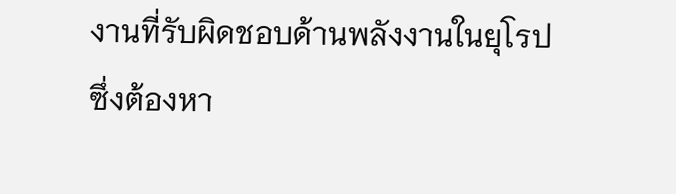งานที่รับผิดชอบด้านพลังงานในยุโรป ซึ่งต้องหา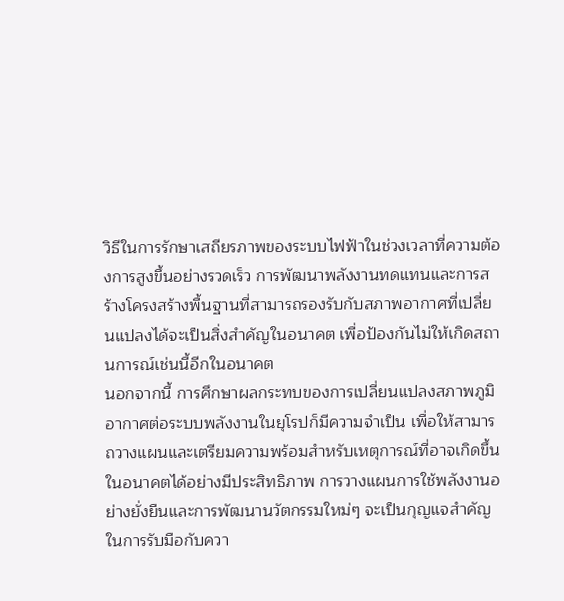วิธีในการรักษาเสถียรภาพของระบบไฟฟ้าในช่วงเวลาที่ความต้องการสูงขึ้นอย่างรวดเร็ว การพัฒนาพลังงานทดแทนและการสร้างโครงสร้างพื้นฐานที่สามารถรองรับกับสภาพอากาศที่เปลี่ยนแปลงได้จะเป็นสิ่งสำคัญในอนาคต เพื่อป้องกันไม่ให้เกิดสถานการณ์เช่นนี้อีกในอนาคต
นอกจากนี้ การศึกษาผลกระทบของการเปลี่ยนแปลงสภาพภูมิอากาศต่อระบบพลังงานในยุโรปก็มีความจำเป็น เพื่อให้สามารถวางแผนและเตรียมความพร้อมสำหรับเหตุการณ์ที่อาจเกิดขึ้นในอนาคตได้อย่างมีประสิทธิภาพ การวางแผนการใช้พลังงานอย่างยั่งยืนและการพัฒนานวัตกรรมใหม่ๆ จะเป็นกุญแจสำคัญในการรับมือกับควา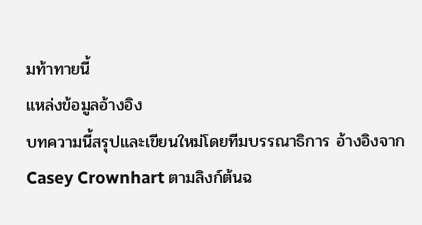มท้าทายนี้
แหล่งข้อมูลอ้างอิง
บทความนี้สรุปและเขียนใหม่โดยทีมบรรณาธิการ อ้างอิงจาก Casey Crownhart ตามลิงก์ต้นฉ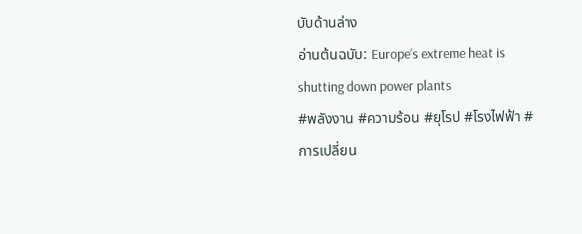บับด้านล่าง
อ่านต้นฉบับ: Europe’s extreme heat is shutting down power plants
#พลังงาน #ความร้อน #ยุโรป #โรงไฟฟ้า #การเปลี่ยน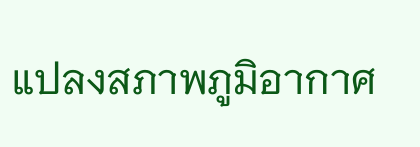แปลงสภาพภูมิอากาศ